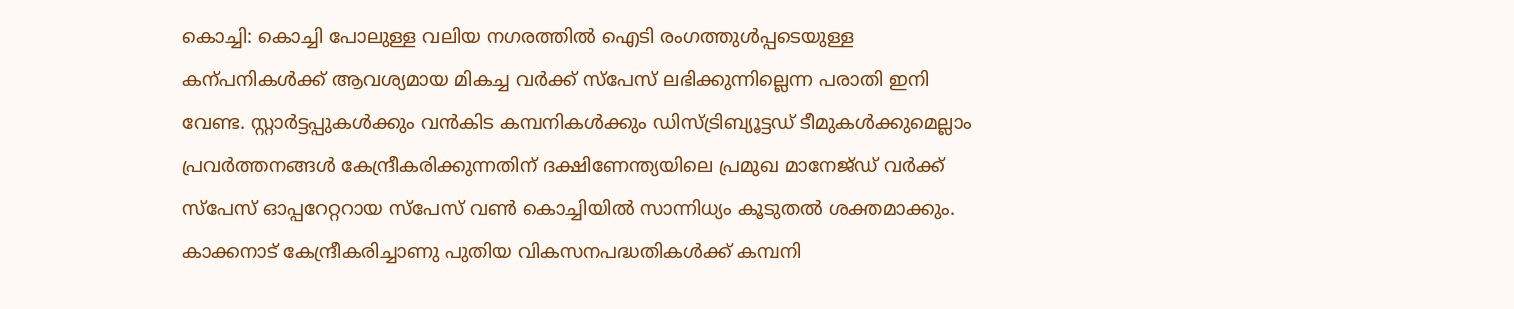കൊച്ചി: കൊച്ചി പോലുള്ള വലിയ നഗരത്തിൽ ഐടി രംഗത്തുൾപ്പടെയുള്ള കന്പനികൾക്ക് ആവശ്യമായ മികച്ച വർക്ക് സ്പേസ് ലഭിക്കുന്നില്ലെന്ന പരാതി ഇനി വേണ്ട. സ്റ്റാർട്ടപ്പുകൾക്കും വൻകിട കമ്പനികൾക്കും ഡിസ്ട്രിബ്യൂട്ടഡ് ടീമുകൾക്കുമെല്ലാം പ്രവർത്തനങ്ങൾ കേന്ദ്രീകരിക്കുന്നതിന് ദക്ഷിണേന്ത്യയിലെ പ്രമുഖ മാനേജ്ഡ് വർക്ക് സ്പേസ് ഓപ്പറേറ്ററായ സ്പേസ് വൺ കൊച്ചിയിൽ സാന്നിധ്യം കൂടുതൽ ശക്തമാക്കും.
കാക്കനാട് കേന്ദ്രീകരിച്ചാണു പുതിയ വികസനപദ്ധതികൾക്ക് കമ്പനി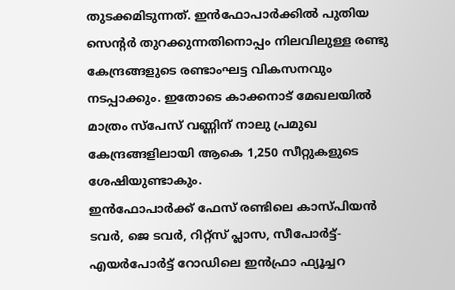തുടക്കമിടുന്നത്. ഇൻഫോപാർക്കിൽ പുതിയ സെന്റർ തുറക്കുന്നതിനൊപ്പം നിലവിലുള്ള രണ്ടു കേന്ദ്രങ്ങളുടെ രണ്ടാംഘട്ട വികസനവും നടപ്പാക്കും. ഇതോടെ കാക്കനാട് മേഖലയിൽ മാത്രം സ്പേസ് വണ്ണിന് നാലു പ്രമുഖ കേന്ദ്രങ്ങളിലായി ആകെ 1,250 സീറ്റുകളുടെ ശേഷിയുണ്ടാകും.
ഇൻഫോപാർക്ക് ഫേസ് രണ്ടിലെ കാസ്പിയൻ ടവർ, ജെ ടവർ, റിറ്റ്സ് പ്ലാസ, സീപോർട്ട്-എയർപോർട്ട് റോഡിലെ ഇൻഫ്രാ ഫ്യൂച്ചറ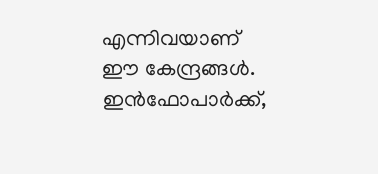എന്നിവയാണ് ഈ കേന്ദ്രങ്ങൾ. ഇൻഫോപാർക്ക്,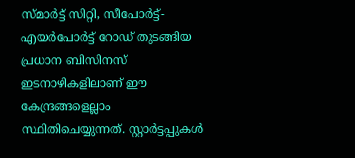സ്മാർട്ട് സിറ്റി, സീപോർട്ട്-എയർപോർട്ട് റോഡ് തുടങ്ങിയ പ്രധാന ബിസിനസ് ഇടനാഴികളിലാണ് ഈ കേന്ദ്രങ്ങളെല്ലാം സ്ഥിതിചെയ്യുന്നത്. സ്റ്റാർട്ടപ്പുകൾ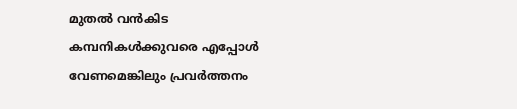മുതൽ വൻകിട കമ്പനികൾക്കുവരെ എപ്പോൾ വേണമെങ്കിലും പ്രവർത്തനം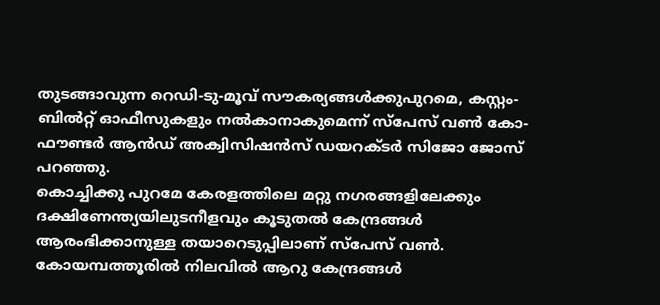തുടങ്ങാവുന്ന റെഡി-ടു-മൂവ് സൗകര്യങ്ങൾക്കുപുറമെ, കസ്റ്റം-ബിൽറ്റ് ഓഫീസുകളും നൽകാനാകുമെന്ന് സ്പേസ് വൺ കോ-ഫൗണ്ടർ ആൻഡ് അക്വിസിഷൻസ് ഡയറക്ടർ സിജോ ജോസ് പറഞ്ഞു.
കൊച്ചിക്കു പുറമേ കേരളത്തിലെ മറ്റു നഗരങ്ങളിലേക്കും ദക്ഷിണേന്ത്യയിലുടനീളവും കൂടുതൽ കേന്ദ്രങ്ങൾ ആരംഭിക്കാനുള്ള തയാറെടുപ്പിലാണ് സ്പേസ് വൺ. കോയമ്പത്തൂരിൽ നിലവിൽ ആറു കേന്ദ്രങ്ങൾ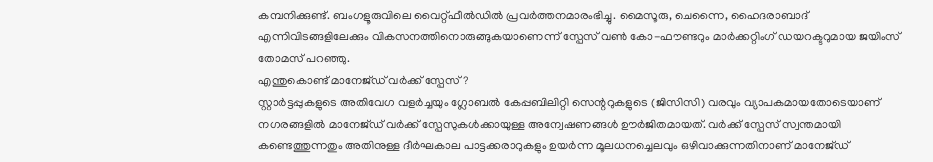കമ്പനിക്കുണ്ട്. ബംഗളൂരുവിലെ വൈറ്റ്ഫീൽഡിൽ പ്രവർത്തനമാരംഭിച്ചു. മൈസൂരു, ചെന്നൈ, ഹൈദരാബാദ് എന്നിവിടങ്ങളിലേക്കും വികസനത്തിനൊരുങ്ങുകയാണെന്ന് സ്പേസ് വൺ കോ-ഫൗണ്ടറും മാർക്കറ്റിംഗ് ഡയറക്ടറുമായ ജയിംസ് തോമസ് പറഞ്ഞു.
എന്തുകൊണ്ട് മാനേജ്ഡ് വർക്ക് സ്പേസ്?
സ്റ്റാർട്ടപ്പുകളുടെ അതിവേഗ വളർച്ചയും ഗ്ലോബൽ കേപ്പബിലിറ്റി സെന്ററുകളുടെ (ജിസിസി) വരവും വ്യാപകമായതോടെയാണ് നഗരങ്ങളിൽ മാനേജ്ഡ് വർക്ക് സ്പേസുകൾക്കായുള്ള അന്വേഷണങ്ങൾ ഊർജിതമായത്. വർക്ക് സ്പേസ് സ്വന്തമായി കണ്ടെത്തുന്നതും അതിനുള്ള ദീർഘകാല പാട്ടക്കരാറുകളും ഉയർന്ന മൂലധനച്ചെലവും ഒഴിവാക്കുന്നതിനാണ് മാനേജ്ഡ്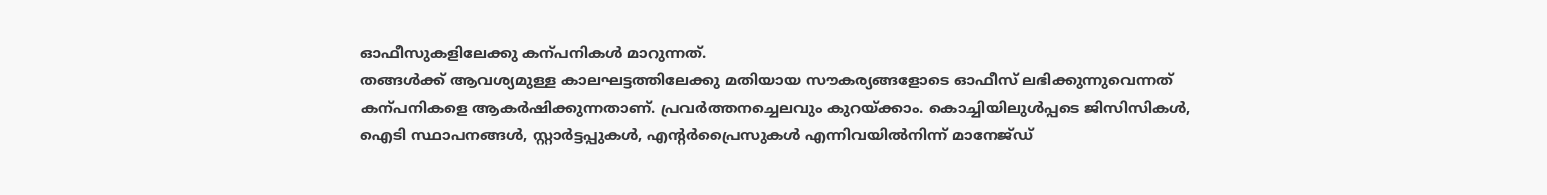ഓഫീസുകളിലേക്കു കന്പനികൾ മാറുന്നത്.
തങ്ങൾക്ക് ആവശ്യമുള്ള കാലഘട്ടത്തിലേക്കു മതിയായ സൗകര്യങ്ങളോടെ ഓഫീസ് ലഭിക്കുന്നുവെന്നത് കന്പനികളെ ആകർഷിക്കുന്നതാണ്. പ്രവർത്തനച്ചെലവും കുറയ്ക്കാം. കൊച്ചിയിലുൾപ്പടെ ജിസിസികൾ, ഐടി സ്ഥാപനങ്ങൾ, സ്റ്റാർട്ടപ്പുകൾ, എന്റർപ്രൈസുകൾ എന്നിവയിൽനിന്ന് മാനേജ്ഡ്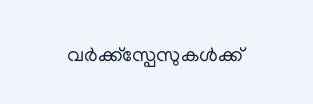വർക്ക്സ്പേസുകൾക്ക്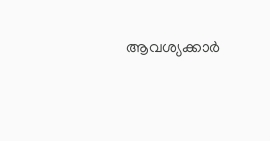ആവശ്യക്കാർ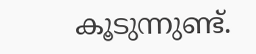കൂടുന്നുണ്ട്.